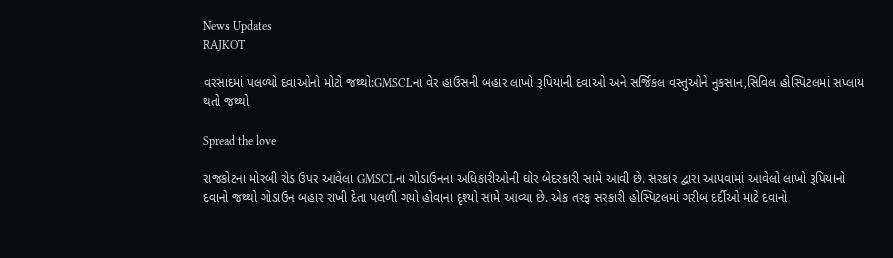News Updates
RAJKOT

વરસાદમાં પલળ્યો દવાઓનો મોટો જથ્થો:GMSCLના વેર હાઉસની બહાર લાખો રૂપિયાની દવાઓ અને સર્જિકલ વસ્તુઓને નુકસાન,સિવિલ હોસ્પિટલમાં સપ્લાય થતો જથ્થો

Spread the love

રાજકોટના મોરબી રોડ ઉપર આવેલા GMSCLના ગોડાઉનના અધિકારીઓની ઘોર બેદરકારી સામે આવી છે. સરકાર દ્વારા આપવામાં આવેલો લાખો રૂપિયાનો દવાનો જથ્થો ગોડાઉન બહાર રાખી દેતા પલળી ગયો હોવાના દૃશ્યો સામે આવ્યા છે. એક તરફ સરકારી હોસ્પિટલમાં ગરીબ દર્દીઓ માટે દવાનો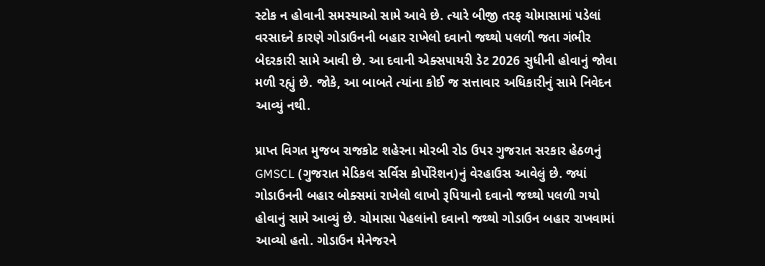સ્ટોક ન હોવાની સમસ્યાઓ સામે આવે છે. ત્યારે બીજી તરફ ચોમાસામાં પડેલાં વરસાદને કારણે ગોડાઉનની બહાર રાખેલો દવાનો જથ્થો પલળી જતા ગંભીર બેદરકારી સામે આવી છે. આ દવાની એક્સપાયરી ડેટ 2026 સુધીની હોવાનું જોવા મળી રહ્યું છે. જોકે, આ બાબતે ત્યાંના કોઈ જ સત્તાવાર અધિકારીનું સામે નિવેદન આવ્યું નથી.

પ્રાપ્ત વિગત મુજબ રાજકોટ શહેરના મોરબી રોડ ઉપર ગુજરાત સરકાર હેઠળનું GMSCL (ગુજરાત મેડિકલ સર્વિસ કોર્પોરેશન)નું વેરહાઉસ આવેલું છે. જ્યાં ગોડાઉનની બહાર બોક્સમાં રાખેલો લાખો રૂપિયાનો દવાનો જથ્થો પલળી ગયો હોવાનું સામે આવ્યું છે. ચોમાસા પેહલાંનો દવાનો જથ્થો ગોડાઉન બહાર રાખવામાં આવ્યો હતો. ગોડાઉન મેનેજરને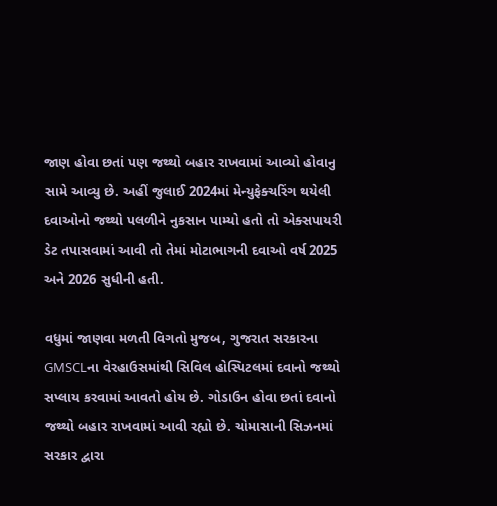જાણ હોવા છતાં પણ જથ્થો બહાર રાખવામાં આવ્યો હોવાનુ સામે આવ્યુ છે. અહીં જુલાઈ 2024માં મેન્યુફેક્ચરિંગ થયેલી દવાઓનો જથ્થો પલળીને નુકસાન પામ્યો હતો તો એક્સપાયરી ડેટ તપાસવામાં આવી તો તેમાં મોટાભાગની દવાઓ વર્ષ 2025 અને 2026 સુધીની હતી.

વધુમાં જાણવા મળતી વિગતો મુજબ, ગુજરાત સરકારના GMSCLના વેરહાઉસમાંથી સિવિલ હોસ્પિટલમાં દવાનો જથ્થો સપ્લાય કરવામાં આવતો હોય છે. ગોડાઉન હોવા છતાં દવાનો જથ્થો બહાર રાખવામાં આવી રહ્યો છે. ચોમાસાની સિઝનમાં સરકાર દ્વારા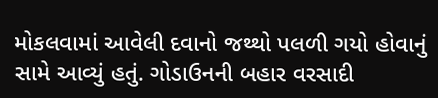મોકલવામાં આવેલી દવાનો જથ્થો પલળી ગયો હોવાનું સામે આવ્યું હતું. ગોડાઉનની બહાર વરસાદી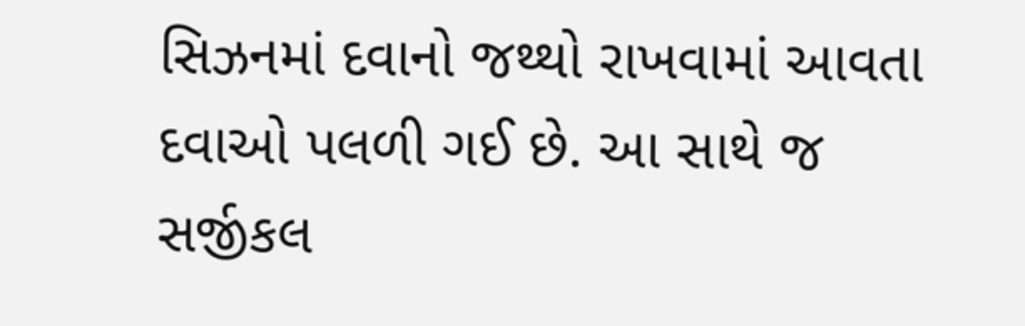સિઝનમાં દવાનો જથ્થો રાખવામાં આવતા દવાઓ પલળી ગઈ છે. આ સાથે જ સર્જીકલ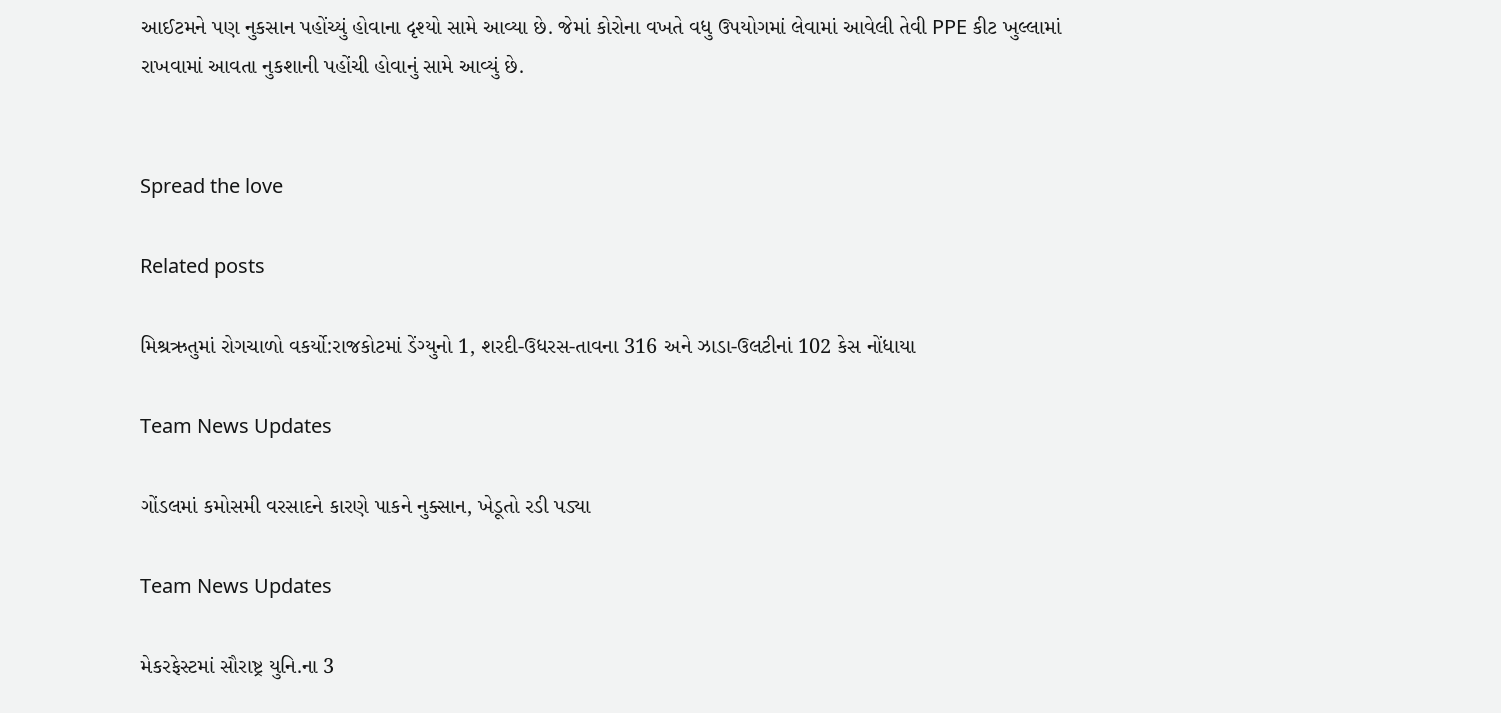આઈટમને પણ નુકસાન પહોંચ્યું હોવાના દૃશ્યો સામે આવ્યા છે. જેમાં કોરોના વખતે વધુ ઉપયોગમાં લેવામાં આવેલી તેવી PPE કીટ ખુલ્લામાં રાખવામાં આવતા નુકશાની પહોંચી હોવાનું સામે આવ્યું છે.


Spread the love

Related posts

મિશ્રઋતુમાં રોગચાળો વકર્યો:રાજકોટમાં ડેંગ્યુનો 1, શરદી-ઉધરસ-તાવના 316 અને ઝાડા-ઉલટીનાં 102 કેસ નોંધાયા

Team News Updates

ગોંડલમાં કમોસમી વરસાદને કારણે પાકને નુક્સાન, ખેડૂતો રડી પડ્યા

Team News Updates

મેકરફેસ્ટમાં સૌરાષ્ટ્ર યુનિ.ના 3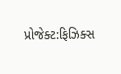પ્રોજેક્ટ:ફિઝિક્સ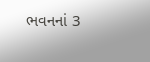ભવનનાં 3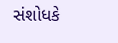સંશોધકે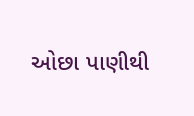ઓછા પાણીથી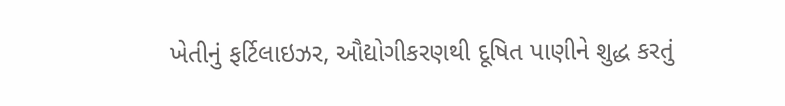ખેતીનું ફર્ટિલાઇઝર, ઔદ્યોગીકરણથી દૂષિત પાણીને શુદ્ધ કરતું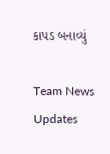કાપડ બનાવ્યું

Team News Updates